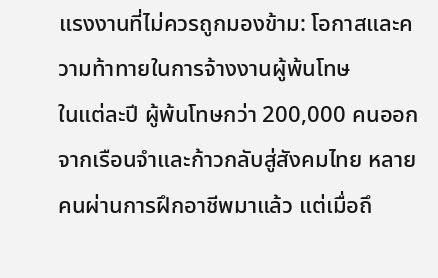แรงงานที่ไม่ควรถูกมองข้าม: โอกาสและความท้าทายในการจ้างงานผู้พ้นโทษ
ในแต่ละปี ผู้พ้นโทษกว่า 200,000 คนออกจากเรือนจำและก้าวกลับสู่สังคมไทย หลายคนผ่านการฝึกอาชีพมาแล้ว แต่เมื่อถึ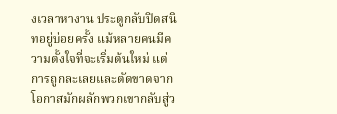งเวลาหางาน ประตูกลับปิดสนิทอยู่บ่อยครั้ง แม้หลายคนมีความตั้งใจที่จะเริ่มต้นใหม่ แต่การถูกละเลยและตัดขาดจากโอกาสมักผลักพวกเขากลับสู่ว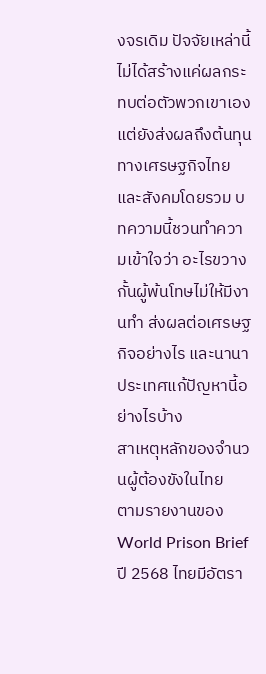งจรเดิม ปัจจัยเหล่านี้ไม่ได้สร้างแค่ผลกระทบต่อตัวพวกเขาเอง แต่ยังส่งผลถึงต้นทุนทางเศรษฐกิจไทยและสังคมโดยรวม บทความนี้ชวนทำความเข้าใจว่า อะไรขวางกั้นผู้พ้นโทษไม่ให้มีงานทำ ส่งผลต่อเศรษฐกิจอย่างไร และนานาประเทศแก้ปัญหานี้อย่างไรบ้าง
สาเหตุหลักของจำนวนผู้ต้องขังในไทย
ตามรายงานของ World Prison Brief ปี 2568 ไทยมีอัตรา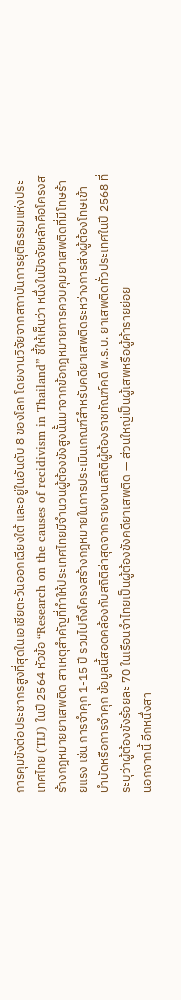การคุมขังต่อประชากรสูงที่สุดในเอเชียตะวันออกเฉียงใต้ และอยู่ในอันดับ 8 ของโลก โดยงานวิจัยจากสถาบันการยุติธรรมแห่งประเทศไทย (TIJ) ในปี 2564 หัวข้อ “Research on the causes of recidivism in Thailand” ชี้ให้เห็นว่า หนึ่งในปัจจัยหลักคือโครงสร้างกฎหมายยาเสพติด สาเหตุสำคัญที่ทำให้ประเทศไทยมีจำนวนผู้ต้องขังสูงนั้นมาจากข้อกฎหมายการควบคุมยาเสพติดที่มีโทษร้ายแรง เช่น การจำคุก 1-15 ปี รวมไปถึงโครงสร้างกฎหมายในการประเมินเกณฑ์สำหรับคดียาเสพติดระหว่างการส่งผู้ต้องโทษเข้าบำบัดหรือการจำคุก ข้อมูลนี้สอดคล้องกับสถิติล่าสุดจากรายงานสถิติผู้ต้องราชทัณฑ์คดี พ.ร.บ. ยาเสพติดทั่วประเทศในปี 2568 ที่ระบุว่าผู้ต้องขังร้อยละ 70 ในเรือนจำไทยเป็นผู้ต้องขังคดียาเสพติด — ส่วนใหญ่เป็นผู้เสพหรือผู้ค้ารายย่อย
นอกจากนี้ อีกหนึ่งสา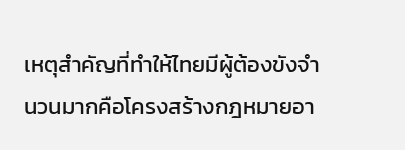เหตุสำคัญที่ทำให้ไทยมีผู้ต้องขังจำนวนมากคือโครงสร้างกฎหมายอา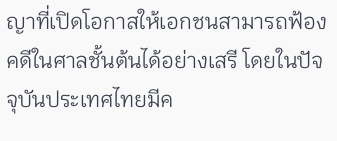ญาที่เปิดโอกาสให้เอกชนสามารถฟ้องคดีในศาลชั้นต้นได้อย่างเสรี โดยในปัจจุบันประเทศไทยมีค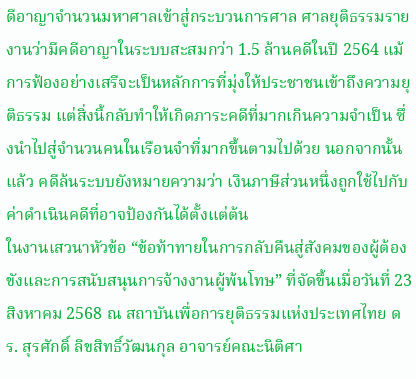ดีอาญาจำนวนมหาศาลเข้าสู่กระบวนการศาล ศาลยุติธรรมรายงานว่ามีคดีอาญาในระบบสะสมกว่า 1.5 ล้านคดีในปี 2564 แม้การฟ้องอย่างเสรีจะเป็นหลักการที่มุ่งให้ประชาชนเข้าถึงความยุติธรรม แต่สิ่งนี้กลับทำให้เกิดภาระคดีที่มากเกินความจำเป็น ซึ่งนำไปสู่จำนวนคนในเรือนจำที่มากขึ้นตามไปด้วย นอกจากนั้นแล้ว คดีล้นระบบยังหมายความว่า เงินภาษีส่วนหนึ่งถูกใช้ไปกับค่าดำเนินคดีที่อาจป้องกันได้ตั้งแต่ต้น
ในงานเสวนาหัวข้อ “ข้อท้าทายในการกลับคืนสู่สังคมของผู้ต้องขังและการสนับสนุนการจ้างงานผู้พ้นโทษ” ที่จัดขึ้นเมื่อวันที่ 23 สิงหาคม 2568 ณ สถาบันเพื่อการยุติธรรมแห่งประเทศไทย ดร. สุรศักดิ์ ลิขสิทธิ์วัฒนกุล อาจารย์คณะนิติศา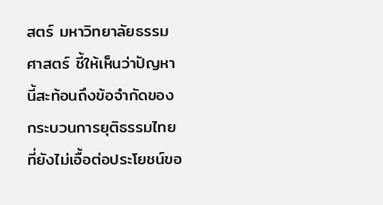สตร์ มหาวิทยาลัยธรรมศาสตร์ ชี้ให้เห็นว่าปัญหานี้สะท้อนถึงข้อจำกัดของกระบวนการยุติธรรมไทยที่ยังไม่เอื้อต่อประโยชน์ขอ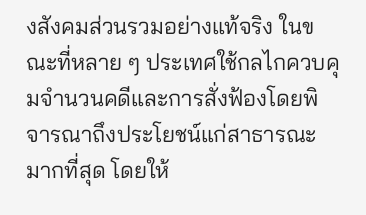งสังคมส่วนรวมอย่างแท้จริง ในขณะที่หลาย ๆ ประเทศใช้กลไกควบคุมจำนวนคดีและการสั่งฟ้องโดยพิจารณาถึงประโยชน์แก่สาธารณะมากที่สุด โดยให้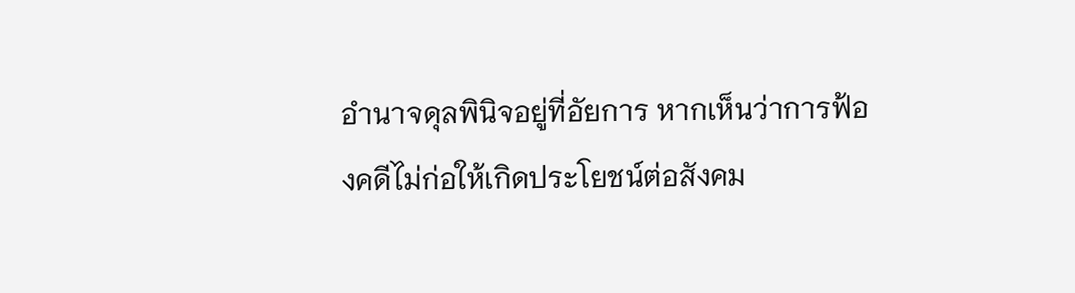อำนาจดุลพินิจอยู่ที่อัยการ หากเห็นว่าการฟ้องคดีไม่ก่อให้เกิดประโยชน์ต่อสังคม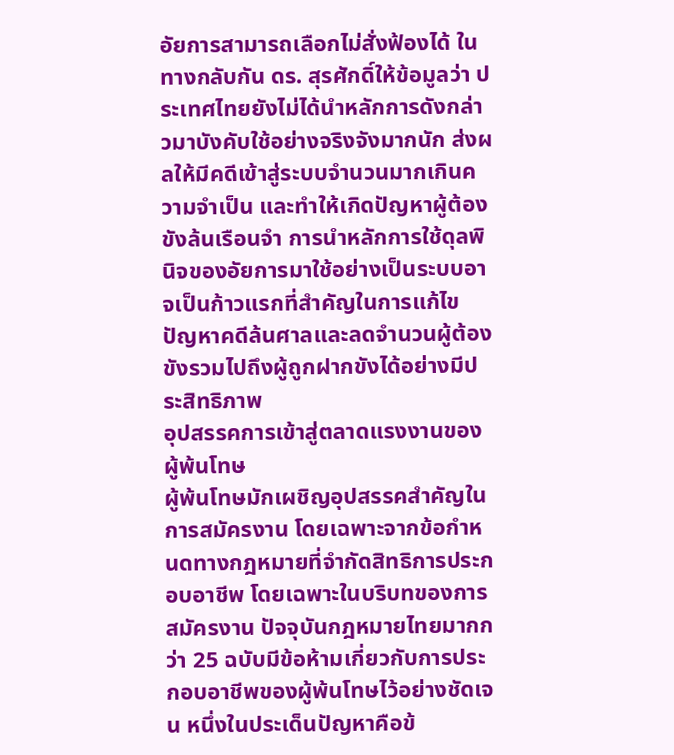อัยการสามารถเลือกไม่สั่งฟ้องได้ ในทางกลับกัน ดร. สุรศักดิ์ให้ข้อมูลว่า ประเทศไทยยังไม่ได้นำหลักการดังกล่าวมาบังคับใช้อย่างจริงจังมากนัก ส่งผลให้มีคดีเข้าสู่ระบบจำนวนมากเกินความจำเป็น และทำให้เกิดปัญหาผู้ต้องขังล้นเรือนจำ การนำหลักการใช้ดุลพินิจของอัยการมาใช้อย่างเป็นระบบอาจเป็นก้าวแรกที่สำคัญในการแก้ไขปัญหาคดีล้นศาลและลดจำนวนผู้ต้องขังรวมไปถึงผู้ถูกฝากขังได้อย่างมีประสิทธิภาพ
อุปสรรคการเข้าสู่ตลาดแรงงานของผู้พ้นโทษ
ผู้พ้นโทษมักเผชิญอุปสรรคสำคัญในการสมัครงาน โดยเฉพาะจากข้อกำหนดทางกฎหมายที่จำกัดสิทธิการประกอบอาชีพ โดยเฉพาะในบริบทของการสมัครงาน ปัจจุบันกฎหมายไทยมากกว่า 25 ฉบับมีข้อห้ามเกี่ยวกับการประกอบอาชีพของผู้พ้นโทษไว้อย่างชัดเจน หนึ่งในประเด็นปัญหาคือข้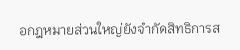อกฎหมายส่วนใหญ่ยังจำกัดสิทธิการส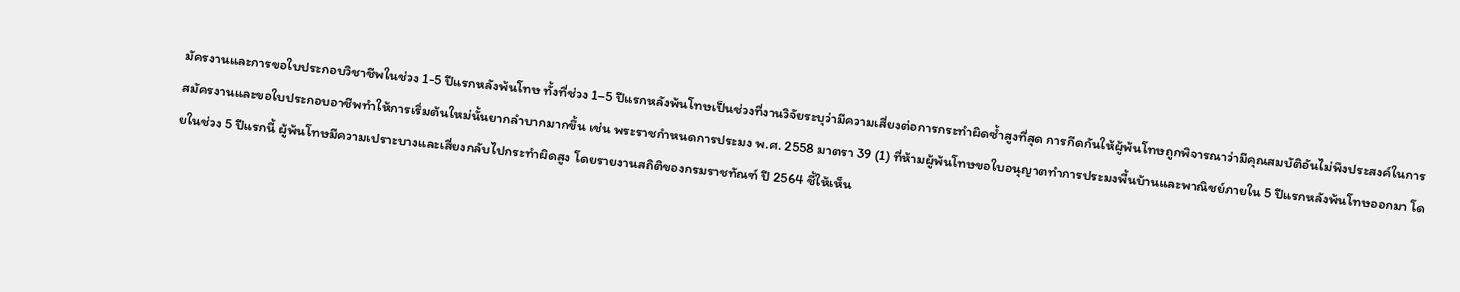มัครงานและการขอใบประกอบวิชาชีพในช่วง 1-5 ปีแรกหลังพ้นโทษ ทั้งที่ช่วง 1–5 ปีแรกหลังพ้นโทษเป็นช่วงที่งานวิจัยระบุว่ามีความเสี่ยงต่อการกระทำผิดซ้ำสูงที่สุด การกีดกันให้ผู้พ้นโทษถูกพิจารณาว่ามีคุณสมบัติอันไม่พึงประสงค์ในการสมัครงานและขอใบประกอบอาชีพทำให้การเริ่มต้นใหม่นั้นยากลำบากมากขึ้น เช่น พระราชกำหนดการประมง พ.ศ. 2558 มาตรา 39 (1) ที่ห้ามผู้พ้นโทษขอใบอนุญาตทำการประมงพื้นบ้านและพาณิชย์ภายใน 5 ปีแรกหลังพ้นโทษออกมา โดยในช่วง 5 ปีแรกนี้ ผู้พ้นโทษมีความเปราะบางและเสี่ยงกลับไปกระทำผิดสูง โดยรายงานสถิติของกรมราชทัณฑ์ ปี 2564 ชี้ให้เห็น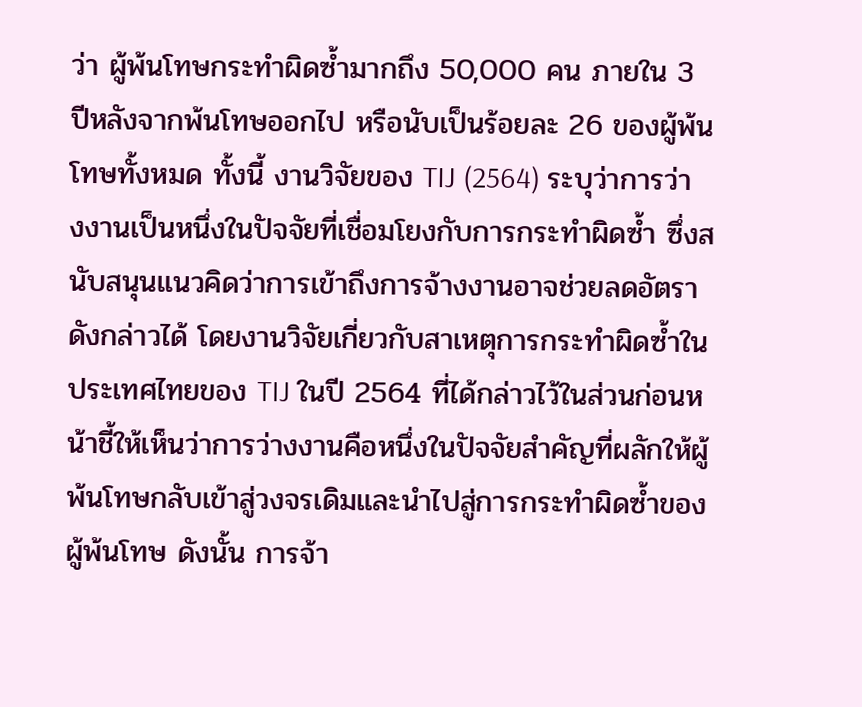ว่า ผู้พ้นโทษกระทำผิดซ้ำมากถึง 50,000 คน ภายใน 3 ปีหลังจากพ้นโทษออกไป หรือนับเป็นร้อยละ 26 ของผู้พ้นโทษทั้งหมด ทั้งนี้ งานวิจัยของ TIJ (2564) ระบุว่าการว่างงานเป็นหนึ่งในปัจจัยที่เชื่อมโยงกับการกระทำผิดซ้ำ ซึ่งสนับสนุนแนวคิดว่าการเข้าถึงการจ้างงานอาจช่วยลดอัตราดังกล่าวได้ โดยงานวิจัยเกี่ยวกับสาเหตุการกระทำผิดซ้ำในประเทศไทยของ TIJ ในปี 2564 ที่ได้กล่าวไว้ในส่วนก่อนหน้าชี้ให้เห็นว่าการว่างงานคือหนึ่งในปัจจัยสำคัญที่ผลักให้ผู้พ้นโทษกลับเข้าสู่วงจรเดิมและนำไปสู่การกระทำผิดซ้ำของผู้พ้นโทษ ดังนั้น การจ้า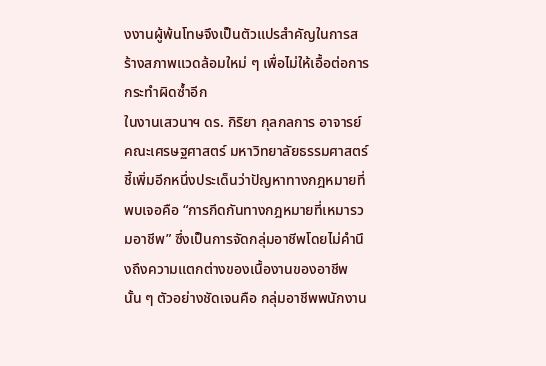งงานผู้พ้นโทษจึงเป็นตัวแปรสำคัญในการสร้างสภาพแวดล้อมใหม่ ๆ เพื่อไม่ให้เอื้อต่อการกระทำผิดซ้ำอีก
ในงานเสวนาฯ ดร. กิริยา กุลกลการ อาจารย์คณะเศรษฐศาสตร์ มหาวิทยาลัยธรรมศาสตร์ ชี้เพิ่มอีกหนึ่งประเด็นว่าปัญหาทางกฎหมายที่พบเจอคือ “การกีดกันทางกฎหมายที่เหมารวมอาชีพ” ซึ่งเป็นการจัดกลุ่มอาชีพโดยไม่คำนึงถึงความแตกต่างของเนื้องานของอาชีพนั้น ๆ ตัวอย่างชัดเจนคือ กลุ่มอาชีพพนักงาน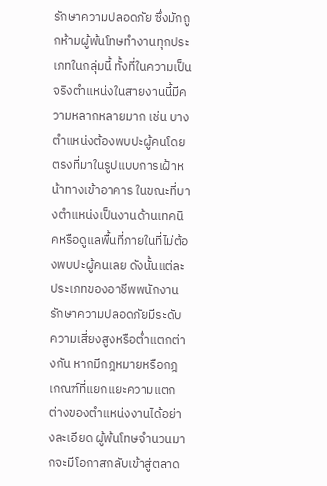รักษาความปลอดภัย ซึ่งมักถูกห้ามผู้พ้นโทษทำงานทุกประเภทในกลุ่มนี้ ทั้งที่ในความเป็นจริงตำแหน่งในสายงานนี้มีความหลากหลายมาก เช่น บางตำแหน่งต้องพบปะผู้คนโดยตรงที่มาในรูปแบบการเฝ้าหน้าทางเข้าอาคาร ในขณะที่บางตำแหน่งเป็นงานด้านเทคนิคหรือดูแลพื้นที่ภายในที่ไม่ต้องพบปะผู้คนเลย ดังนั้นแต่ละประเภทของอาชีพพนักงานรักษาความปลอดภัยมีระดับความเสี่ยงสูงหรือต่ำแตกต่างกัน หากมีกฎหมายหรือกฎเกณฑ์ที่แยกแยะความแตกต่างของตำแหน่งงานได้อย่างละเอียด ผู้พ้นโทษจำนวนมากจะมีโอกาสกลับเข้าสู่ตลาด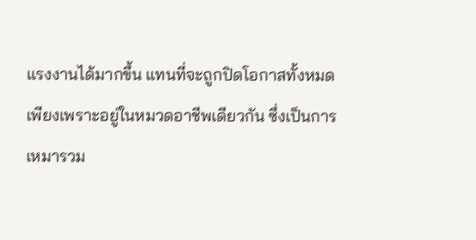แรงงานได้มากขึ้น แทนที่จะถูกปิดโอกาสทั้งหมดเพียงเพราะอยู่ในหมวดอาชีพเดียวกัน ซึ่งเป็นการเหมารวม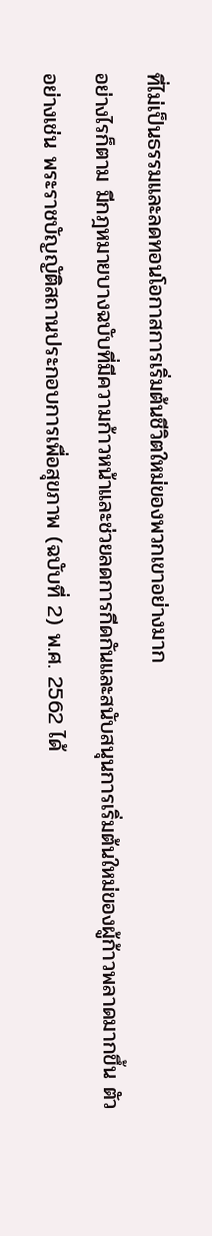ที่ไม่เป็นธรรมและลดทอนโอกาสการเริ่มต้นชีวิตใหม่ของพวกเขาอย่างมาก
อย่างไรก็ตาม มีกฎหมายบางฉบับที่มีความก้าวหน้าและช่วยลดการกีดกันและสนับสนุนการเริ่มต้นใหม่ของผู้ก้าวพลาดมากขึ้น ตัวอย่างเช่น พระราชบัญญัติสถานประกอบการเพื่อสุขภาพ (ฉบับที่ 2) พ.ศ. 2562 ได้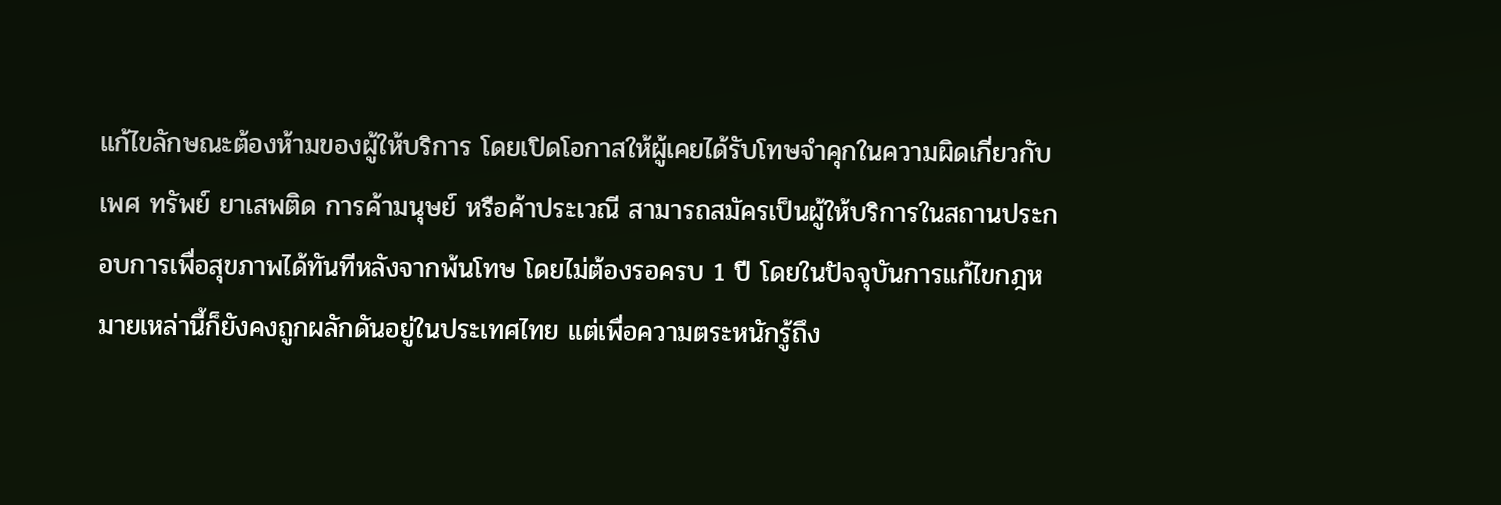แก้ไขลักษณะต้องห้ามของผู้ให้บริการ โดยเปิดโอกาสให้ผู้เคยได้รับโทษจำคุกในความผิดเกี่ยวกับเพศ ทรัพย์ ยาเสพติด การค้ามนุษย์ หรือค้าประเวณี สามารถสมัครเป็นผู้ให้บริการในสถานประกอบการเพื่อสุขภาพได้ทันทีหลังจากพ้นโทษ โดยไม่ต้องรอครบ 1 ปี โดยในปัจจุบันการแก้ไขกฎหมายเหล่านี้ก็ยังคงถูกผลักดันอยู่ในประเทศไทย แต่เพื่อความตระหนักรู้ถึง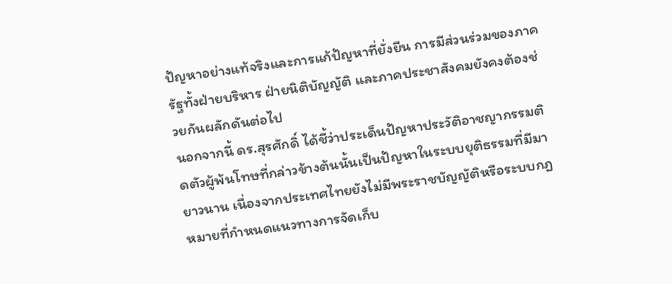ปัญหาอย่างแท้จริงและการแก้ปัญหาที่ยั่งยืน การมีส่วนร่วมของภาครัฐทั้งฝ่ายบริหาร ฝ่ายนิติบัญญัติ และภาคประชาสังคมยังคงต้องช่วยกันผลักดันต่อไป
นอกจากนี้ ดร.สุรศักดิ์ ได้ชี้ว่าประเด็นปัญหาประวัติอาชญากรรมติดตัวผู้พ้นโทษที่กล่าวข้างต้นนั้นเป็นปัญหาในระบบยุติธรรมที่มีมายาวนาน เนื่องจากประเทศไทยยังไม่มีพระราชบัญญัติหรือระบบกฎหมายที่กำหนดแนวทางการจัดเก็บ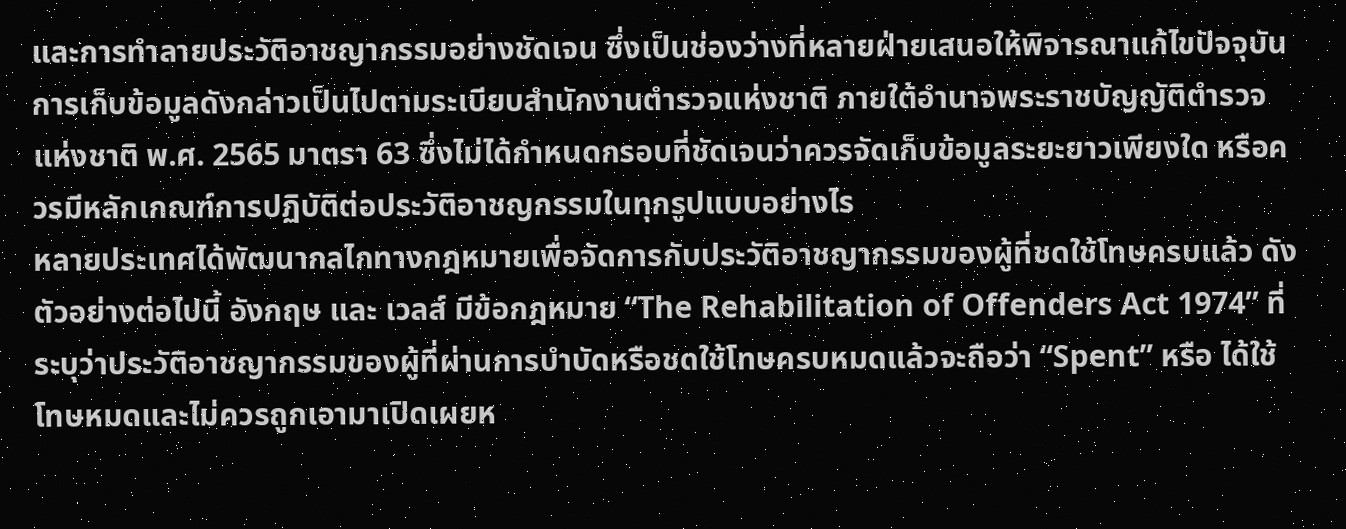และการทำลายประวัติอาชญากรรมอย่างชัดเจน ซึ่งเป็นช่องว่างที่หลายฝ่ายเสนอให้พิจารณาแก้ไขปัจจุบัน การเก็บข้อมูลดังกล่าวเป็นไปตามระเบียบสำนักงานตำรวจแห่งชาติ ภายใต้อำนาจพระราชบัญญัติตำรวจแห่งชาติ พ.ศ. 2565 มาตรา 63 ซึ่งไม่ได้กำหนดกรอบที่ชัดเจนว่าควรจัดเก็บข้อมูลระยะยาวเพียงใด หรือควรมีหลักเกณฑ์การปฏิบัติต่อประวัติอาชญกรรมในทุกรูปแบบอย่างไร
หลายประเทศได้พัฒนากลไกทางกฎหมายเพื่อจัดการกับประวัติอาชญากรรมของผู้ที่ชดใช้โทษครบแล้ว ดังตัวอย่างต่อไปนี้ อังกฤษ และ เวลส์ มีข้อกฎหมาย “The Rehabilitation of Offenders Act 1974” ที่ระบุว่าประวัติอาชญากรรมของผู้ที่ผ่านการบำบัดหรือชดใช้โทษครบหมดแล้วจะถือว่า “Spent” หรือ ได้ใช้โทษหมดและไม่ควรถูกเอามาเปิดเผยห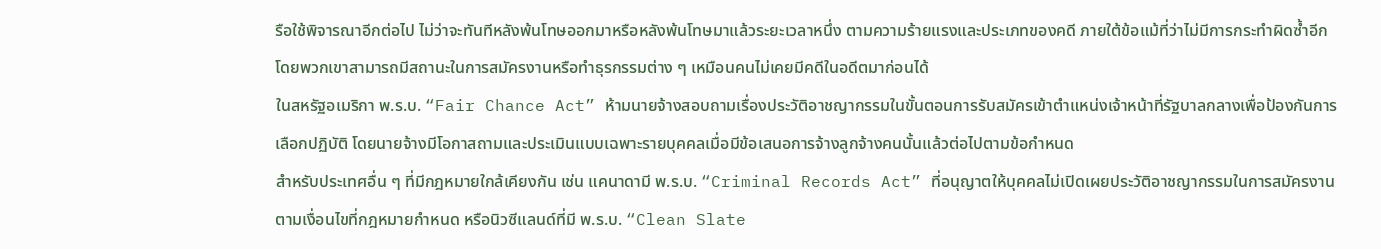รือใช้พิจารณาอีกต่อไป ไม่ว่าจะทันทีหลังพ้นโทษออกมาหรือหลังพ้นโทษมาแล้วระยะเวลาหนึ่ง ตามความร้ายแรงและประเภทของคดี ภายใต้ข้อแม้ที่ว่าไม่มีการกระทำผิดซ้ำอีก โดยพวกเขาสามารถมีสถานะในการสมัครงานหรือทำธุรกรรมต่าง ๆ เหมือนคนไม่เคยมีคดีในอดีตมาก่อนได้
ในสหรัฐอเมริกา พ.ร.บ. “Fair Chance Act” ห้ามนายจ้างสอบถามเรื่องประวัติอาชญากรรมในขั้นตอนการรับสมัครเข้าตำแหน่งเจ้าหน้าที่รัฐบาลกลางเพื่อป้องกันการเลือกปฏิบัติ โดยนายจ้างมีโอกาสถามและประเมินแบบเฉพาะรายบุคคลเมื่อมีข้อเสนอการจ้างลูกจ้างคนนั้นแล้วต่อไปตามข้อกำหนด
สำหรับประเทศอื่น ๆ ที่มีกฎหมายใกล้เคียงกัน เช่น แคนาดามี พ.ร.บ. “Criminal Records Act” ที่อนุญาตให้บุคคลไม่เปิดเผยประวัติอาชญากรรมในการสมัครงานตามเงื่อนไขที่กฎหมายกำหนด หรือนิวซีแลนด์ที่มี พ.ร.บ. “Clean Slate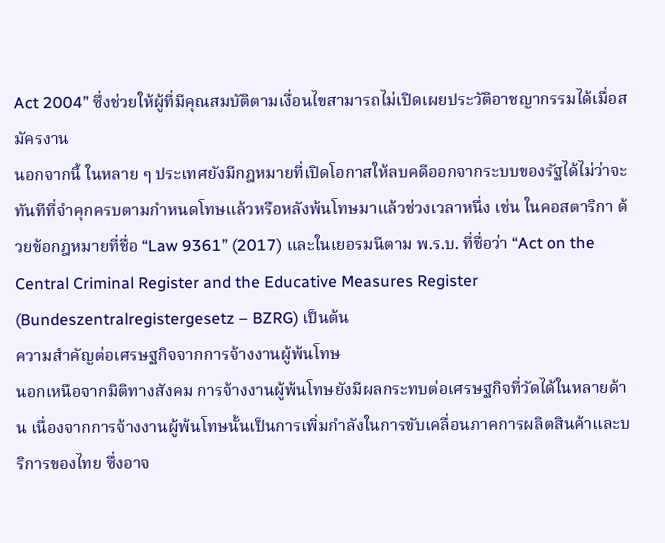Act 2004” ซึ่งช่วยให้ผู้ที่มีคุณสมบัติตามเงื่อนไขสามารถไม่เปิดเผยประวัติอาชญากรรมได้เมื่อสมัครงาน
นอกจากนี้ ในหลาย ๆ ประเทศยังมีกฎหมายที่เปิดโอกาสให้ลบคดีออกจากระบบของรัฐได้ไม่ว่าจะทันทีที่จำคุกครบตามกำหนดโทษแล้วหรือหลังพ้นโทษมาแล้วช่วงเวลาหนึ่ง เช่น ในคอสตาริกา ด้วยข้อกฎหมายที่ชื่อ “Law 9361” (2017) และในเยอรมนีตาม พ.ร.บ. ที่ชื่อว่า “Act on the Central Criminal Register and the Educative Measures Register (Bundeszentralregistergesetz – BZRG) เป็นต้น
ความสำคัญต่อเศรษฐกิจจากการจ้างงานผู้พ้นโทษ
นอกเหนือจากมิติทางสังคม การจ้างงานผู้พ้นโทษยังมีผลกระทบต่อเศรษฐกิจที่วัดได้ในหลายด้าน เนื่องจากการจ้างงานผู้พ้นโทษนั้นเป็นการเพิ่มกำลังในการขับเคลื่อนภาคการผลิตสินค้าและบริการของไทย ซึ่งอาจ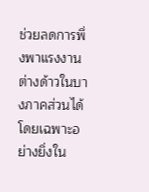ช่วยลดการพึ่งพาแรงงานต่างด้าวในบางภาคส่วนได้ โดยเฉพาะอย่างยิ่งใน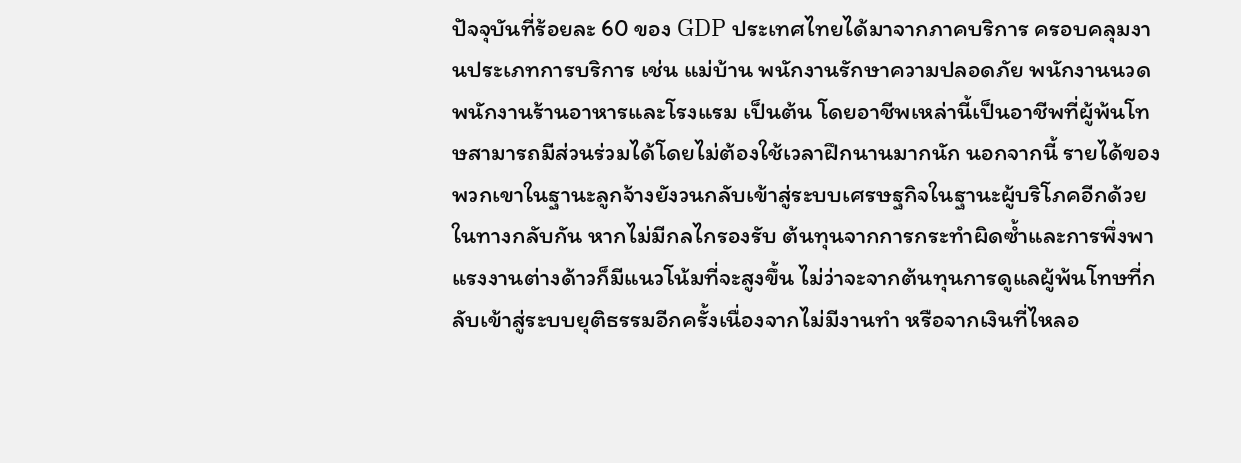ปัจจุบันที่ร้อยละ 60 ของ GDP ประเทศไทยได้มาจากภาคบริการ ครอบคลุมงานประเภทการบริการ เช่น แม่บ้าน พนักงานรักษาความปลอดภัย พนักงานนวด พนักงานร้านอาหารและโรงแรม เป็นต้น โดยอาชีพเหล่านี้เป็นอาชีพที่ผู้พ้นโทษสามารถมีส่วนร่วมได้โดยไม่ต้องใช้เวลาฝึกนานมากนัก นอกจากนี้ รายได้ของพวกเขาในฐานะลูกจ้างยังวนกลับเข้าสู่ระบบเศรษฐกิจในฐานะผู้บริโภคอีกด้วย ในทางกลับกัน หากไม่มีกลไกรองรับ ต้นทุนจากการกระทำผิดซ้ำและการพึ่งพาแรงงานต่างด้าวก็มีแนวโน้มที่จะสูงขึ้น ไม่ว่าจะจากต้นทุนการดูแลผู้พ้นโทษที่กลับเข้าสู่ระบบยุติธรรมอีกครั้งเนื่องจากไม่มีงานทำ หรือจากเงินที่ไหลอ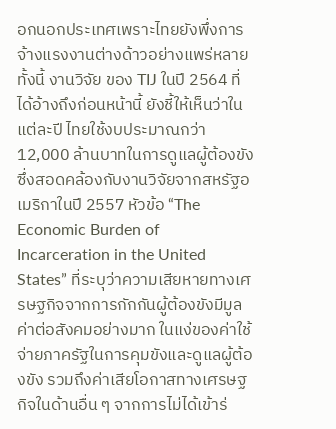อกนอกประเทศเพราะไทยยังพึ่งการจ้างแรงงานต่างด้าวอย่างแพร่หลาย
ทั้งนี้ งานวิจัย ของ TIJ ในปี 2564 ที่ได้อ้างถึงก่อนหน้านี้ ยังชี้ให้เห็นว่าในแต่ละปี ไทยใช้งบประมาณกว่า 12,000 ล้านบาทในการดูแลผู้ต้องขัง ซึ่งสอดคล้องกับงานวิจัยจากสหรัฐอเมริกาในปี 2557 หัวข้อ “The Economic Burden of Incarceration in the United States” ที่ระบุว่าความเสียหายทางเศรษฐกิจจากการกักกันผู้ต้องขังมีมูลค่าต่อสังคมอย่างมาก ในแง่ของค่าใช้จ่ายภาครัฐในการคุมขังและดูแลผู้ต้องขัง รวมถึงค่าเสียโอกาสทางเศรษฐกิจในด้านอื่น ๆ จากการไม่ได้เข้าร่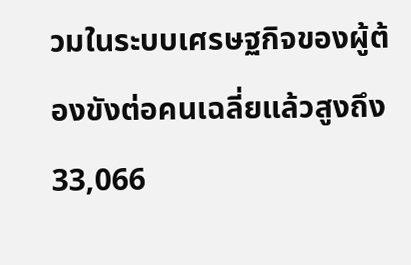วมในระบบเศรษฐกิจของผู้ต้องขังต่อคนเฉลี่ยแล้วสูงถึง 33,066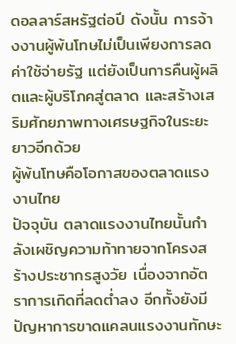ดอลลาร์สหรัฐต่อปี ดังนั้น การจ้างงานผู้พ้นโทษไม่เป็นเพียงการลดค่าใช้จ่ายรัฐ แต่ยังเป็นการคืนผู้ผลิตและผู้บริโภคสู่ตลาด และสร้างเสริมศักยภาพทางเศรษฐกิจในระยะยาวอีกด้วย
ผู้พ้นโทษคือโอกาสของตลาดแรงงานไทย
ปัจจุบัน ตลาดแรงงานไทยนั้นกำลังเผชิญความท้าทายจากโครงสร้างประชากรสูงวัย เนื่องจากอัตราการเกิดที่ลดต่ำลง อีกทั้งยังมีปัญหาการขาดแคลนแรงงานทักษะ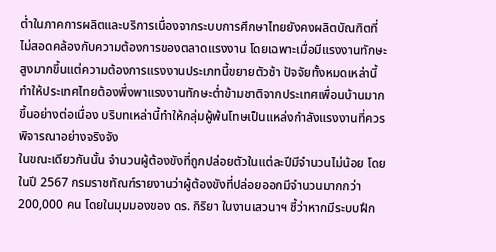ต่ำในภาคการผลิตและบริการเนื่องจากระบบการศึกษาไทยยังคงผลิตบัณฑิตที่ไม่สอดคล้องกับความต้องการของตลาดแรงงาน โดยเฉพาะเมื่อมีแรงงานทักษะสูงมากขึ้นแต่ความต้องการแรงงานประเภทนี้ขยายตัวช้า ปัจจัยทั้งหมดเหล่านี้ทำให้ประเทศไทยต้องพึ่งพาแรงงานทักษะต่ำข้ามชาติจากประเทศเพื่อนบ้านมากขึ้นอย่างต่อเนื่อง บริบทเหล่านี้ทำให้กลุ่มผู้พ้นโทษเป็นแหล่งกำลังแรงงานที่ควรพิจารณาอย่างจริงจัง
ในขณะเดียวกันนั้น จำนวนผู้ต้องขังที่ถูกปล่อยตัวในแต่ละปีมีจำนวนไม่น้อย โดยในปี 2567 กรมราชทัณฑ์รายงานว่าผู้ต้องขังที่ปล่อยออกมีจำนวนมากกว่า 200,000 คน โดยในมุมมองของ ดร. กิริยา ในงานเสวนาฯ ชี้ว่าหากมีระบบฝึก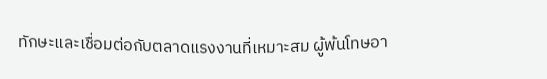ทักษะและเชื่อมต่อกับตลาดแรงงานที่เหมาะสม ผู้พ้นโทษอา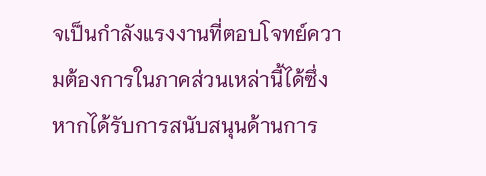จเป็นกำลังแรงงานที่ตอบโจทย์ความต้องการในภาคส่วนเหล่านี้ได้ซึ่งหากได้รับการสนับสนุนด้านการ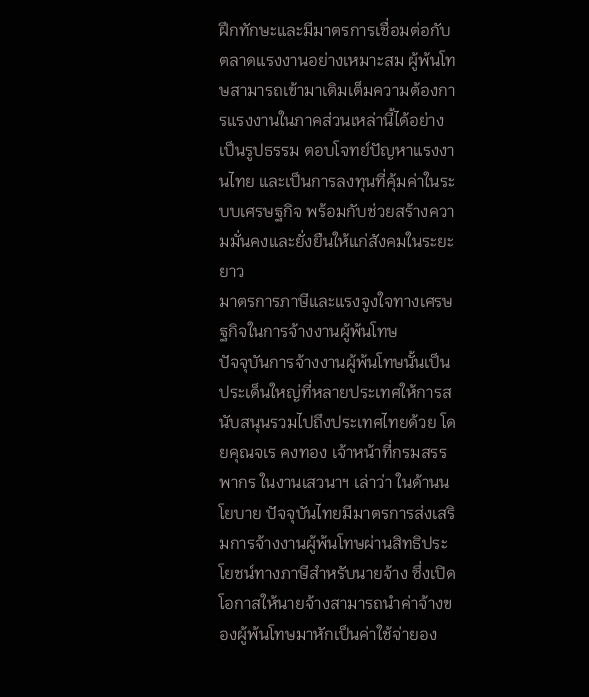ฝึกทักษะและมีมาตรการเชื่อมต่อกับตลาดแรงงานอย่างเหมาะสม ผู้พ้นโทษสามารถเข้ามาเติมเต็มความต้องการแรงงานในภาคส่วนเหล่านี้ได้อย่างเป็นรูปธรรม ตอบโจทย์ปัญหาแรงงานไทย และเป็นการลงทุนที่คุ้มค่าในระบบเศรษฐกิจ พร้อมกับช่วยสร้างความมั่นคงและยั่งยืนให้แก่สังคมในระยะยาว
มาตรการภาษีและแรงจูงใจทางเศรษฐกิจในการจ้างงานผู้พ้นโทษ
ปัจจุบันการจ้างงานผู้พ้นโทษนั้นเป็นประเด็นใหญ่ที่หลายประเทศให้การสนับสนุนรวมไปถึงประเทศไทยด้วย โดยคุณจเร คงทอง เจ้าหน้าที่กรมสรรพากร ในงานเสวนาฯ เล่าว่า ในด้านนโยบาย ปัจจุบันไทยมีมาตรการส่งเสริมการจ้างงานผู้พ้นโทษผ่านสิทธิประโยชน์ทางภาษีสำหรับนายจ้าง ซึ่งเปิดโอกาสให้นายจ้างสามารถนำค่าจ้างของผู้พ้นโทษมาหักเป็นค่าใช้จ่ายอง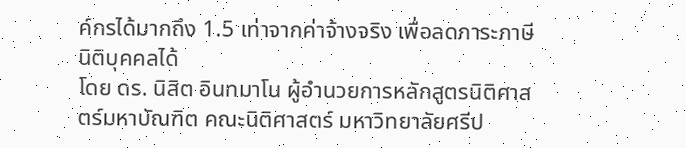ค์กรได้มากถึง 1.5 เท่าจากค่าจ้างจริง เพื่อลดภาระภาษีนิติบุคคลได้
โดย ดร. นิสิต อินทมาโน ผู้อำนวยการหลักสูตรนิติศาสตร์มหาบัณฑิต คณะนิติศาสตร์ มหาวิทยาลัยศรีป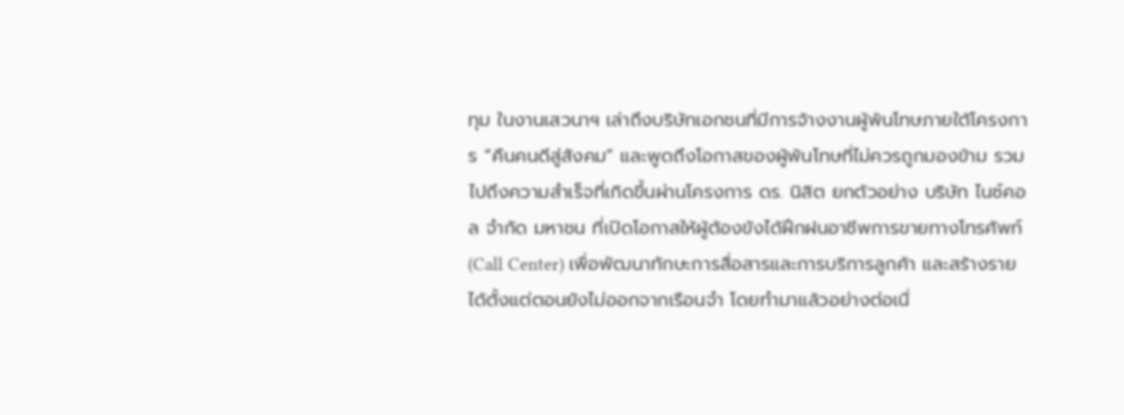ทุม ในงานเสวนาฯ เล่าถึงบริษัทเอกชนที่มีการจ้างงานผู้พ้นโทษภายใต้โครงการ “คืนคนดีสู่สังคม” และพูดถึงโอกาสของผู้พ้นโทษที่ไม่ควรถูกมองข้าม รวมไปถึงความสำเร็จที่เกิดขึ้นผ่านโครงการ ดร. นิสิต ยกตัวอย่าง บริษัท ไนซ์คอล จำกัด มหาชน ที่เปิดโอกาสให้ผู้ต้องขังได้ฝึกฝนอาชีพการขายทางโทรศัพท์ (Call Center) เพื่อพัฒนาทักษะการสื่อสารและการบริการลูกค้า และสร้างรายได้ตั้งแต่ตอนยังไม่ออกจากเรือนจำ โดยทำมาแล้วอย่างต่อเนื่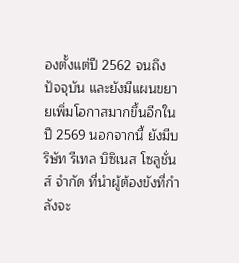องตั้งแต่ปี 2562 จนถึงปัจจุบัน และยังมีแผนขยายเพิ่มโอกาสมากขึ้นอีกในปี 2569 นอกจากนี้ ยังมีบริษัท รีเทล บิซิเนส โซลูชั่นส์ จำกัด ที่นำผู้ต้องขังที่กำลังจะ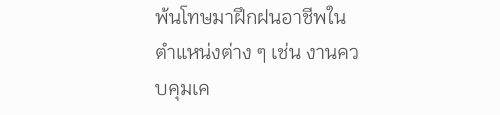พ้นโทษมาฝึกฝนอาชีพในตำแหน่งต่าง ๆ เช่น งานควบคุมเค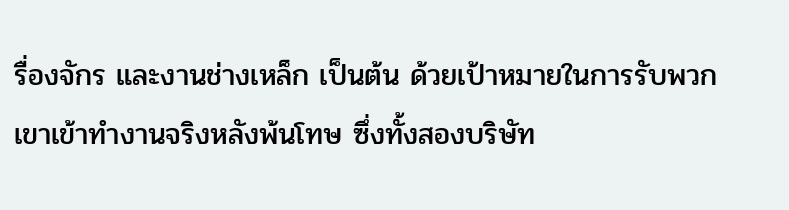รื่องจักร และงานช่างเหล็ก เป็นต้น ด้วยเป้าหมายในการรับพวกเขาเข้าทำงานจริงหลังพ้นโทษ ซึ่งทั้งสองบริษัท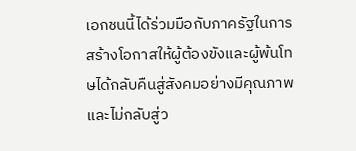เอกชนนี้ได้ร่วมมือกับภาครัฐในการสร้างโอกาสให้ผู้ต้องขังและผู้พ้นโทษได้กลับคืนสู่สังคมอย่างมีคุณภาพ และไม่กลับสู่ว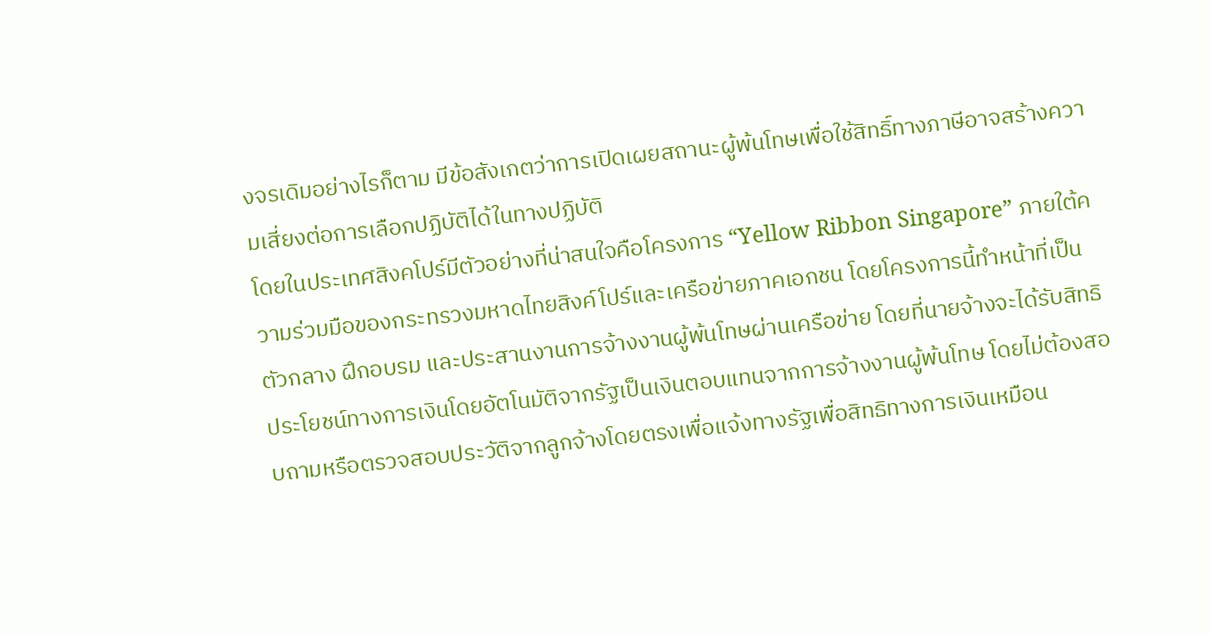งจรเดิมอย่างไรก็ตาม มีข้อสังเกตว่าการเปิดเผยสถานะผู้พ้นโทษเพื่อใช้สิทธิ์ทางภาษีอาจสร้างความเสี่ยงต่อการเลือกปฏิบัติได้ในทางปฏิบัติ
โดยในประเทศสิงคโปร์มีตัวอย่างที่น่าสนใจคือโครงการ “Yellow Ribbon Singapore” ภายใต้ความร่วมมือของกระทรวงมหาดไทยสิงค์โปร์และเครือข่ายภาคเอกชน โดยโครงการนี้ทำหน้าที่เป็นตัวกลาง ฝึกอบรม และประสานงานการจ้างงานผู้พ้นโทษผ่านเครือข่าย โดยที่นายจ้างจะได้รับสิทธิประโยชน์ทางการเงินโดยอัตโนมัติจากรัฐเป็นเงินตอบแทนจากการจ้างงานผู้พ้นโทษ โดยไม่ต้องสอบถามหรือตรวจสอบประวัติจากลูกจ้างโดยตรงเพื่อแจ้งทางรัฐเพื่อสิทธิทางการเงินเหมือน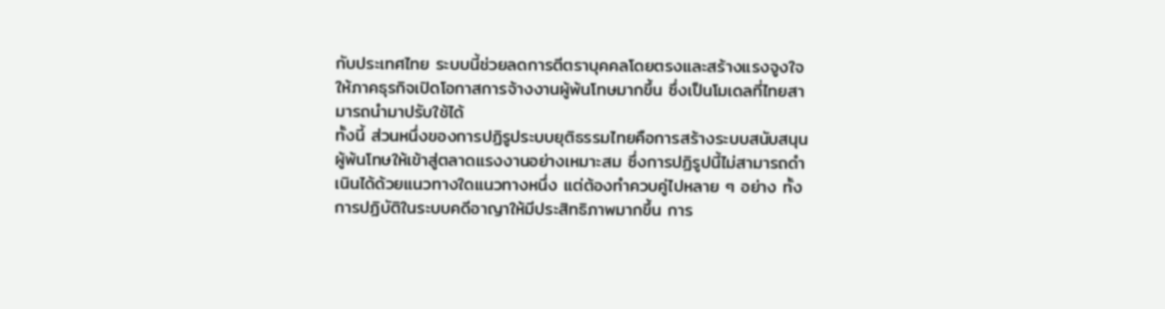กับประเทศไทย ระบบนี้ช่วยลดการตีตราบุคคลโดยตรงและสร้างแรงจูงใจให้ภาคธุรกิจเปิดโอกาสการจ้างงานผู้พ้นโทษมากขึ้น ซึ่งเป็นโมเดลที่ไทยสามารถนำมาปรับใช้ได้
ทั้งนี้ ส่วนหนึ่งของการปฏิรูประบบยุติธรรมไทยคือการสร้างระบบสนับสนุนผู้พ้นโทษให้เข้าสู่ตลาดแรงงานอย่างเหมาะสม ซึ่งการปฏิรูปนี้ไม่สามารถดำเนินได้ด้วยแนวทางใดแนวทางหนึ่ง แต่ต้องทำควบคู่ไปหลาย ๆ อย่าง ทั้งการปฏิบัติในระบบคดีอาญาให้มีประสิทธิภาพมากขึ้น การ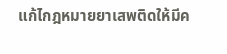แก้ไกฎหมายยาเสพติดให้มีค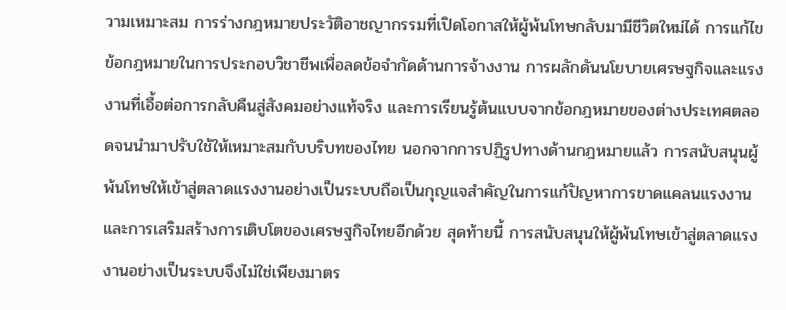วามเหมาะสม การร่างกฎหมายประวัติอาชญากรรมที่เปิดโอกาสให้ผู้พ้นโทษกลับมามีชีวิตใหม่ได้ การแก้ไขข้อกฎหมายในการประกอบวิชาชีพเพื่อลดข้อจำกัดด้านการจ้างงาน การผลักดันนโยบายเศรษฐกิจและแรงงานที่เอื้อต่อการกลับคืนสู่สังคมอย่างแท้จริง และการเรียนรู้ต้นแบบจากข้อกฎหมายของต่างประเทศตลอดจนนำมาปรับใช้ให้เหมาะสมกับบริบทของไทย นอกจากการปฏิรูปทางด้านกฎหมายแล้ว การสนับสนุนผู้พ้นโทษให้เข้าสู่ตลาดแรงงานอย่างเป็นระบบถือเป็นกุญแจสำคัญในการแก้ปัญหาการขาดแคลนแรงงาน และการเสริมสร้างการเติบโตของเศรษฐกิจไทยอีกด้วย สุดท้ายนี้ การสนับสนุนให้ผู้พ้นโทษเข้าสู่ตลาดแรงงานอย่างเป็นระบบจึงไม่ใช่เพียงมาตร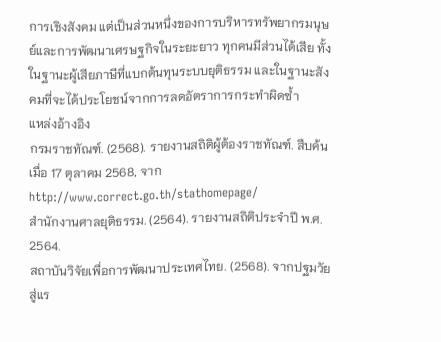การเชิงสังคม แต่เป็นส่วนหนึ่งของการบริหารทรัพยากรมนุษย์และการพัฒนาเศรษฐกิจในระยะยาว ทุกคนมีส่วนได้เสีย ทั้งในฐานะผู้เสียภาษีที่แบกต้นทุนระบบยุติธรรม และในฐานะสังคมที่จะได้ประโยชน์จากการลดอัตราการกระทำผิดซ้ำ
แหล่งอ้างอิง
กรมราชทัณฑ์. (2568). รายงานสถิติผู้ต้องราชทัณฑ์. สืบค้นเมื่อ 17 ตุลาคม 2568, จาก http://www.correct.go.th/stathomepage/
สำนักงานศาลยุติธรรม. (2564). รายงานสถิติประจำปี พ.ศ. 2564.
สถาบันวิจัยเพื่อการพัฒนาประเทศไทย. (2568). จากปฐมวัยสู่แร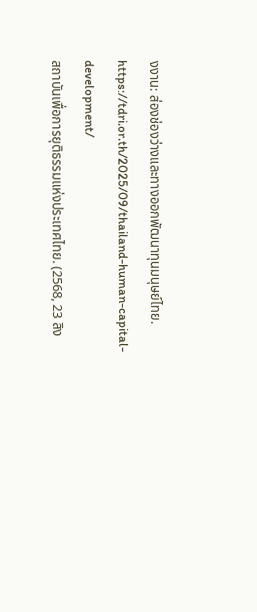งงาน: ส่องช่องว่างและทางออกพัฒนาทุนมนุษย์ไทย. https://tdri.or.th/2025/09/thailand-human-capital-development/
สถาบันเพื่อการยุติธรรมแห่งประเทศไทย. (2568, 23 สิง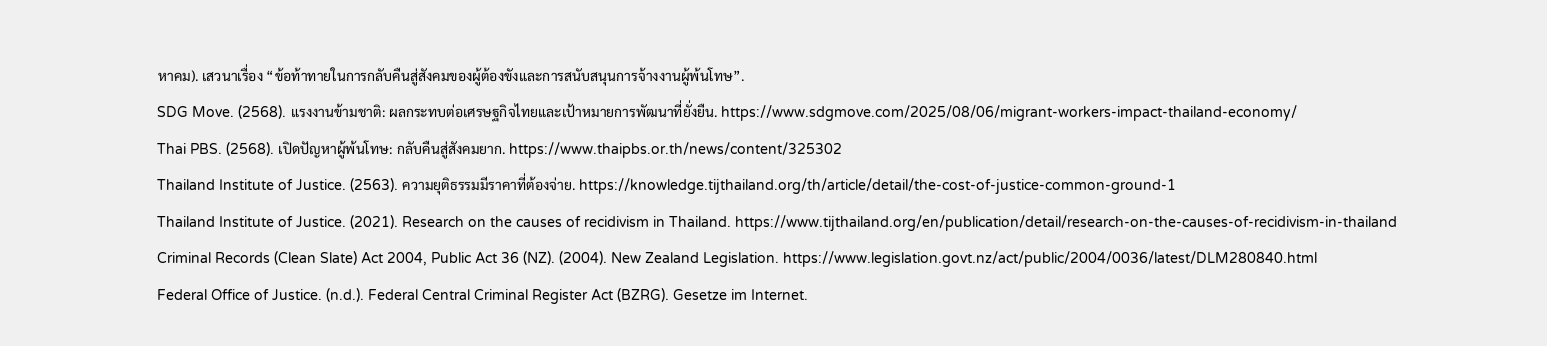หาคม). เสวนาเรื่อง “ข้อท้าทายในการกลับคืนสู่สังคมของผู้ต้องขังและการสนับสนุนการจ้างงานผู้พ้นโทษ”.
SDG Move. (2568). แรงงานข้ามชาติ: ผลกระทบต่อเศรษฐกิจไทยและเป้าหมายการพัฒนาที่ยั่งยืน. https://www.sdgmove.com/2025/08/06/migrant-workers-impact-thailand-economy/
Thai PBS. (2568). เปิดปัญหาผู้พ้นโทษ: กลับคืนสู่สังคมยาก. https://www.thaipbs.or.th/news/content/325302
Thailand Institute of Justice. (2563). ความยุติธรรมมีราคาที่ต้องจ่าย. https://knowledge.tijthailand.org/th/article/detail/the-cost-of-justice-common-ground-1
Thailand Institute of Justice. (2021). Research on the causes of recidivism in Thailand. https://www.tijthailand.org/en/publication/detail/research-on-the-causes-of-recidivism-in-thailand
Criminal Records (Clean Slate) Act 2004, Public Act 36 (NZ). (2004). New Zealand Legislation. https://www.legislation.govt.nz/act/public/2004/0036/latest/DLM280840.html
Federal Office of Justice. (n.d.). Federal Central Criminal Register Act (BZRG). Gesetze im Internet.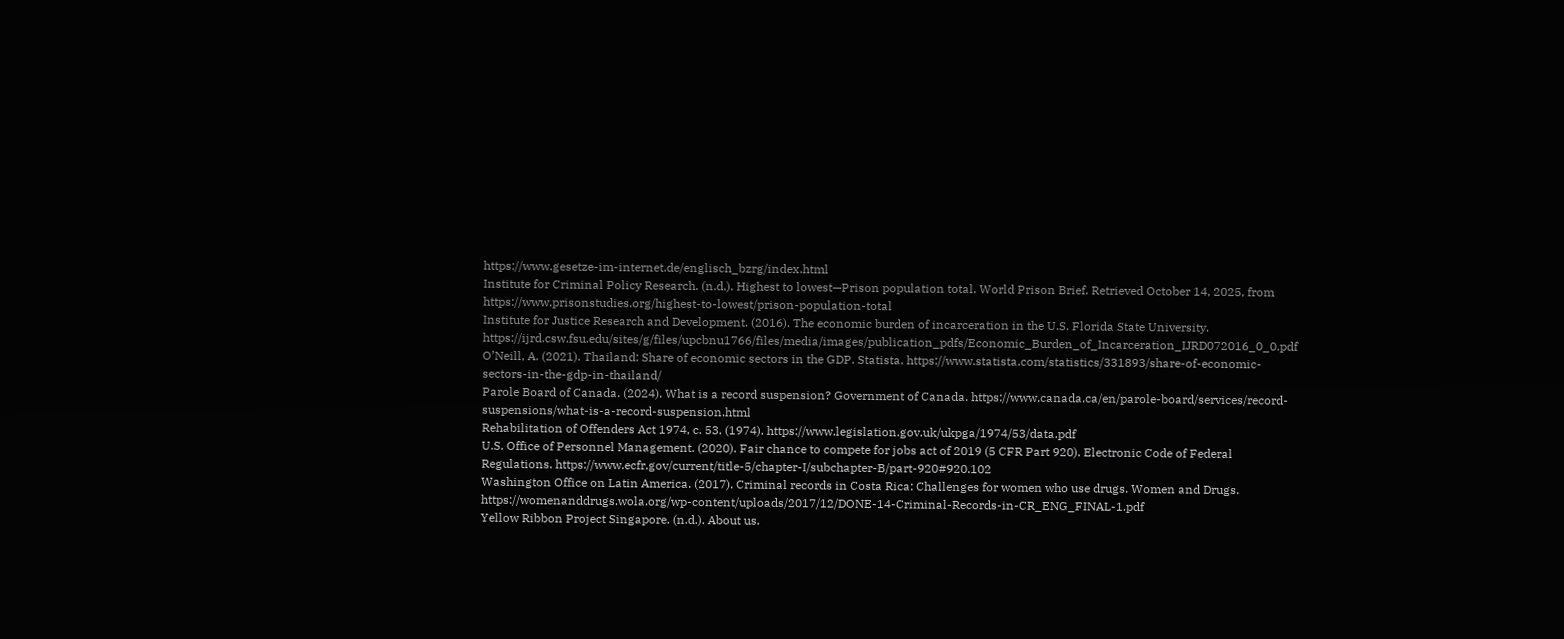https://www.gesetze-im-internet.de/englisch_bzrg/index.html
Institute for Criminal Policy Research. (n.d.). Highest to lowest—Prison population total. World Prison Brief. Retrieved October 14, 2025, from https://www.prisonstudies.org/highest-to-lowest/prison-population-total
Institute for Justice Research and Development. (2016). The economic burden of incarceration in the U.S. Florida State University. https://ijrd.csw.fsu.edu/sites/g/files/upcbnu1766/files/media/images/publication_pdfs/Economic_Burden_of_Incarceration_IJRD072016_0_0.pdf
O’Neill, A. (2021). Thailand: Share of economic sectors in the GDP. Statista. https://www.statista.com/statistics/331893/share-of-economic-sectors-in-the-gdp-in-thailand/
Parole Board of Canada. (2024). What is a record suspension? Government of Canada. https://www.canada.ca/en/parole-board/services/record-suspensions/what-is-a-record-suspension.html
Rehabilitation of Offenders Act 1974, c. 53. (1974). https://www.legislation.gov.uk/ukpga/1974/53/data.pdf
U.S. Office of Personnel Management. (2020). Fair chance to compete for jobs act of 2019 (5 CFR Part 920). Electronic Code of Federal Regulations. https://www.ecfr.gov/current/title-5/chapter-I/subchapter-B/part-920#920.102
Washington Office on Latin America. (2017). Criminal records in Costa Rica: Challenges for women who use drugs. Women and Drugs. https://womenanddrugs.wola.org/wp-content/uploads/2017/12/DONE-14-Criminal-Records-in-CR_ENG_FINAL-1.pdf
Yellow Ribbon Project Singapore. (n.d.). About us.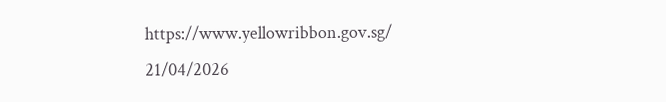https://www.yellowribbon.gov.sg/
21/04/2026